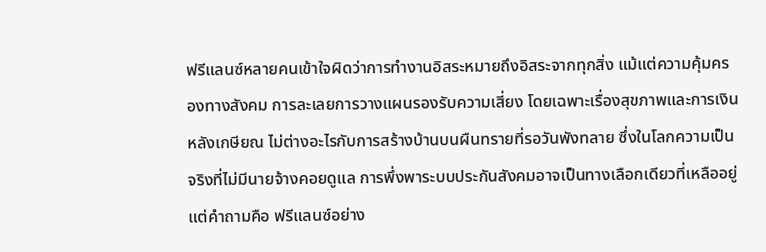ฟรีแลนซ์หลายคนเข้าใจผิดว่าการทำงานอิสระหมายถึงอิสระจากทุกสิ่ง แม้แต่ความคุ้มครองทางสังคม การละเลยการวางแผนรองรับความเสี่ยง โดยเฉพาะเรื่องสุขภาพและการเงินหลังเกษียณ ไม่ต่างอะไรกับการสร้างบ้านบนผืนทรายที่รอวันพังทลาย ซึ่งในโลกความเป็นจริงที่ไม่มีนายจ้างคอยดูแล การพึ่งพาระบบประกันสังคมอาจเป็นทางเลือกเดียวที่เหลืออยู่ แต่คำถามคือ ฟรีแลนซ์อย่าง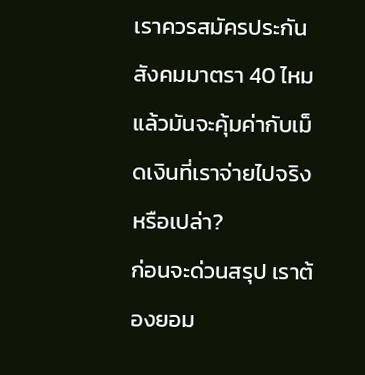เราควรสมัครประกันสังคมมาตรา 40 ไหม แล้วมันจะคุ้มค่ากับเม็ดเงินที่เราจ่ายไปจริงหรือเปล่า?
ก่อนจะด่วนสรุป เราต้องยอม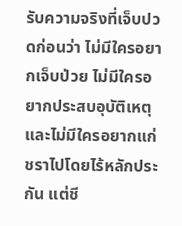รับความจริงที่เจ็บปวดก่อนว่า ไม่มีใครอยากเจ็บป่วย ไม่มีใครอยากประสบอุบัติเหตุ และไม่มีใครอยากแก่ชราไปโดยไร้หลักประกัน แต่ชี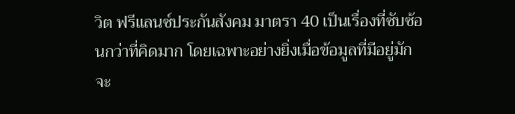วิต ฟรีแลนซ์ประกันสังคม มาตรา 40 เป็นเรื่องที่ซับซ้อนกว่าที่คิดมาก โดยเฉพาะอย่างยิ่งเมื่อข้อมูลที่มีอยู่มักจะ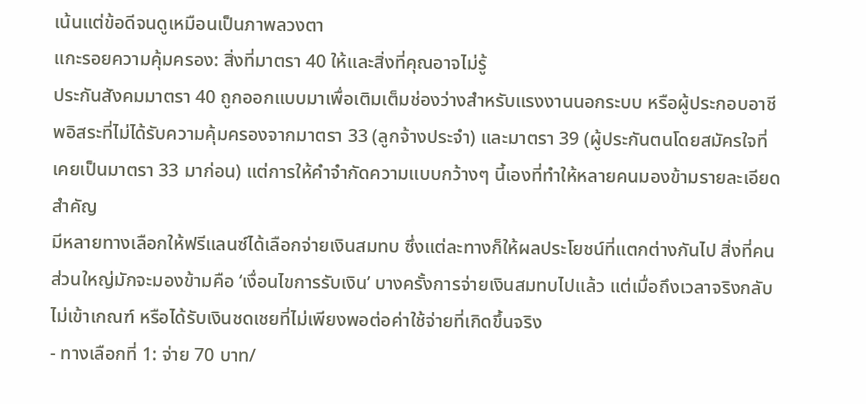เน้นแต่ข้อดีจนดูเหมือนเป็นภาพลวงตา
แกะรอยความคุ้มครอง: สิ่งที่มาตรา 40 ให้และสิ่งที่คุณอาจไม่รู้
ประกันสังคมมาตรา 40 ถูกออกแบบมาเพื่อเติมเต็มช่องว่างสำหรับแรงงานนอกระบบ หรือผู้ประกอบอาชีพอิสระที่ไม่ได้รับความคุ้มครองจากมาตรา 33 (ลูกจ้างประจำ) และมาตรา 39 (ผู้ประกันตนโดยสมัครใจที่เคยเป็นมาตรา 33 มาก่อน) แต่การให้คำจำกัดความแบบกว้างๆ นี้เองที่ทำให้หลายคนมองข้ามรายละเอียดสำคัญ
มีหลายทางเลือกให้ฟรีแลนซ์ได้เลือกจ่ายเงินสมทบ ซึ่งแต่ละทางก็ให้ผลประโยชน์ที่แตกต่างกันไป สิ่งที่คนส่วนใหญ่มักจะมองข้ามคือ ‘เงื่อนไขการรับเงิน’ บางครั้งการจ่ายเงินสมทบไปแล้ว แต่เมื่อถึงเวลาจริงกลับไม่เข้าเกณฑ์ หรือได้รับเงินชดเชยที่ไม่เพียงพอต่อค่าใช้จ่ายที่เกิดขึ้นจริง
- ทางเลือกที่ 1: จ่าย 70 บาท/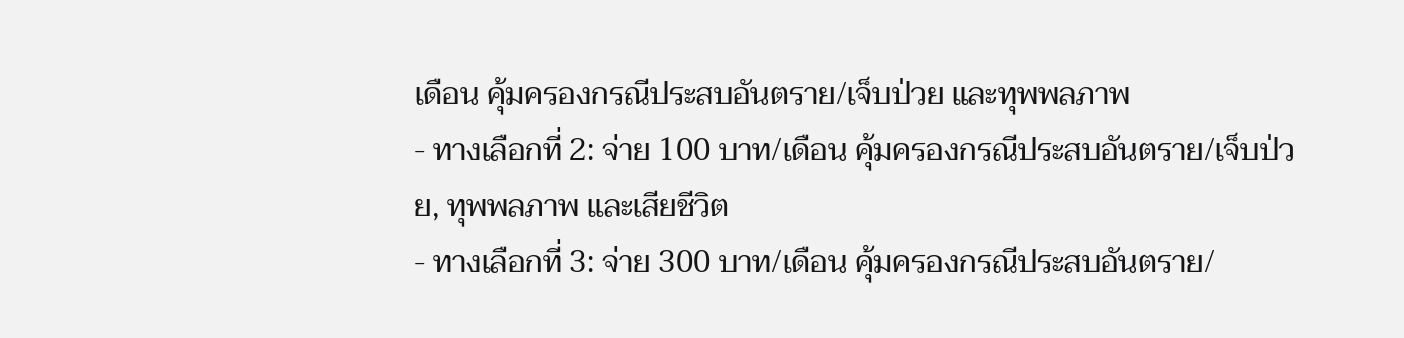เดือน คุ้มครองกรณีประสบอันตราย/เจ็บป่วย และทุพพลภาพ
- ทางเลือกที่ 2: จ่าย 100 บาท/เดือน คุ้มครองกรณีประสบอันตราย/เจ็บป่วย, ทุพพลภาพ และเสียชีวิต
- ทางเลือกที่ 3: จ่าย 300 บาท/เดือน คุ้มครองกรณีประสบอันตราย/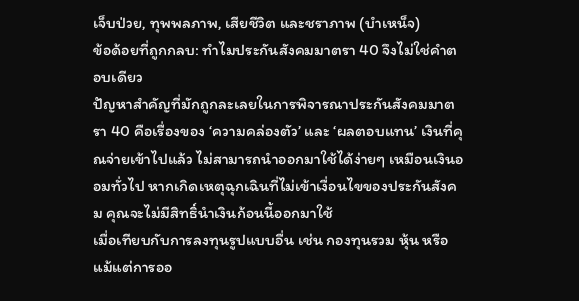เจ็บป่วย, ทุพพลภาพ, เสียชีวิต และชราภาพ (บำเหน็จ)
ข้อด้อยที่ถูกกลบ: ทำไมประกันสังคมมาตรา 40 จึงไม่ใช่คำตอบเดียว
ปัญหาสำคัญที่มักถูกละเลยในการพิจารณาประกันสังคมมาตรา 40 คือเรื่องของ ‘ความคล่องตัว’ และ ‘ผลตอบแทน’ เงินที่คุณจ่ายเข้าไปแล้ว ไม่สามารถนำออกมาใช้ได้ง่ายๆ เหมือนเงินออมทั่วไป หากเกิดเหตุฉุกเฉินที่ไม่เข้าเงื่อนไขของประกันสังคม คุณจะไม่มีสิทธิ์นำเงินก้อนนี้ออกมาใช้
เมื่อเทียบกับการลงทุนรูปแบบอื่น เช่น กองทุนรวม หุ้น หรือแม้แต่การออ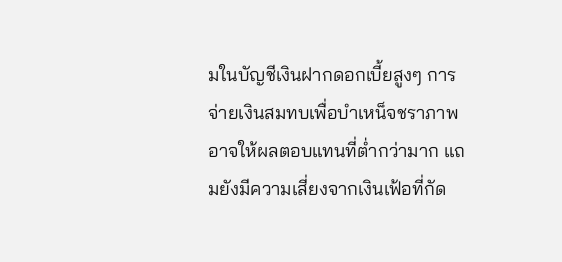มในบัญชีเงินฝากดอกเบี้ยสูงๆ การจ่ายเงินสมทบเพื่อบำเหน็จชราภาพอาจให้ผลตอบแทนที่ต่ำกว่ามาก แถมยังมีความเสี่ยงจากเงินเฟ้อที่กัด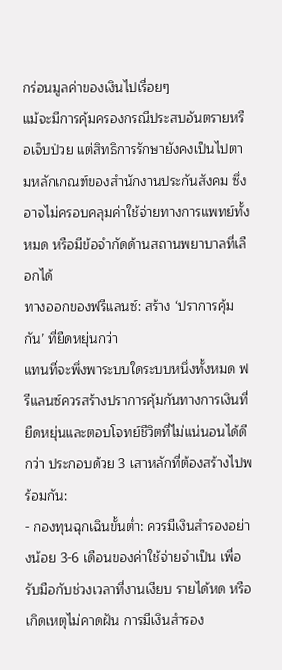กร่อนมูลค่าของเงินไปเรื่อยๆ
แม้จะมีการคุ้มครองกรณีประสบอันตรายหรือเจ็บป่วย แต่สิทธิการรักษายังคงเป็นไปตามหลักเกณฑ์ของสำนักงานประกันสังคม ซึ่งอาจไม่ครอบคลุมค่าใช้จ่ายทางการแพทย์ทั้งหมด หรือมีข้อจำกัดด้านสถานพยาบาลที่เลือกได้
ทางออกของฟรีแลนซ์: สร้าง ‘ปราการคุ้มกัน’ ที่ยืดหยุ่นกว่า
แทนที่จะพึ่งพาระบบใดระบบหนึ่งทั้งหมด ฟรีแลนซ์ควรสร้างปราการคุ้มกันทางการเงินที่ยืดหยุ่นและตอบโจทย์ชีวิตที่ไม่แน่นอนได้ดีกว่า ประกอบด้วย 3 เสาหลักที่ต้องสร้างไปพร้อมกัน:
- กองทุนฉุกเฉินขั้นต่ำ: ควรมีเงินสำรองอย่างน้อย 3-6 เดือนของค่าใช้จ่ายจำเป็น เพื่อรับมือกับช่วงเวลาที่งานเงียบ รายได้หด หรือเกิดเหตุไม่คาดฝัน การมีเงินสำรอง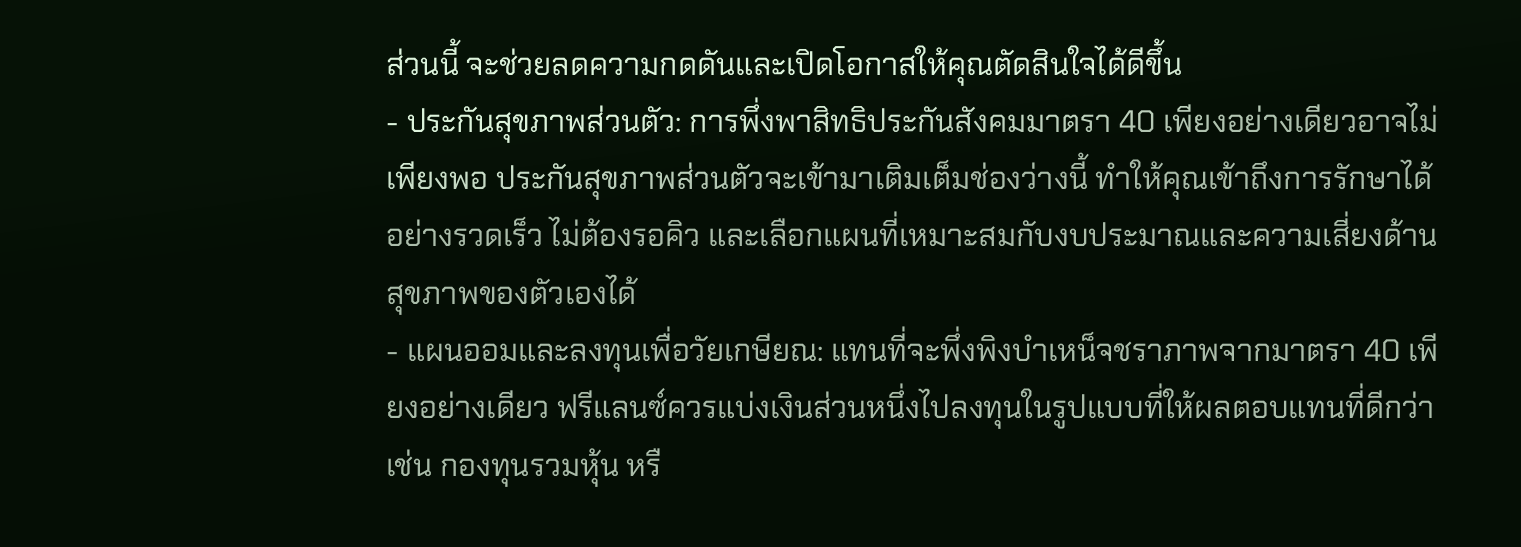ส่วนนี้ จะช่วยลดความกดดันและเปิดโอกาสให้คุณตัดสินใจได้ดีขึ้น
- ประกันสุขภาพส่วนตัว: การพึ่งพาสิทธิประกันสังคมมาตรา 40 เพียงอย่างเดียวอาจไม่เพียงพอ ประกันสุขภาพส่วนตัวจะเข้ามาเติมเต็มช่องว่างนี้ ทำให้คุณเข้าถึงการรักษาได้อย่างรวดเร็ว ไม่ต้องรอคิว และเลือกแผนที่เหมาะสมกับงบประมาณและความเสี่ยงด้านสุขภาพของตัวเองได้
- แผนออมและลงทุนเพื่อวัยเกษียณ: แทนที่จะพึ่งพิงบำเหน็จชราภาพจากมาตรา 40 เพียงอย่างเดียว ฟรีแลนซ์ควรแบ่งเงินส่วนหนึ่งไปลงทุนในรูปแบบที่ให้ผลตอบแทนที่ดีกว่า เช่น กองทุนรวมหุ้น หรื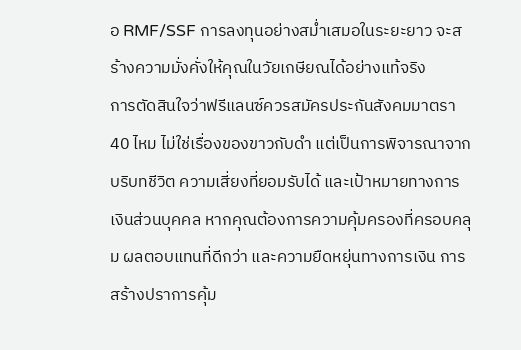อ RMF/SSF การลงทุนอย่างสม่ำเสมอในระยะยาว จะสร้างความมั่งคั่งให้คุณในวัยเกษียณได้อย่างแท้จริง
การตัดสินใจว่าฟรีแลนซ์ควรสมัครประกันสังคมมาตรา 40 ไหม ไม่ใช่เรื่องของขาวกับดำ แต่เป็นการพิจารณาจากบริบทชีวิต ความเสี่ยงที่ยอมรับได้ และเป้าหมายทางการเงินส่วนบุคคล หากคุณต้องการความคุ้มครองที่ครอบคลุม ผลตอบแทนที่ดีกว่า และความยืดหยุ่นทางการเงิน การสร้างปราการคุ้ม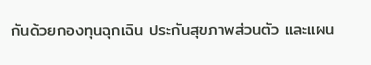กันด้วยกองทุนฉุกเฉิน ประกันสุขภาพส่วนตัว และแผน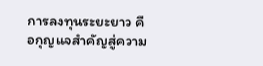การลงทุนระยะยาว คือกุญแจสำคัญสู่ความ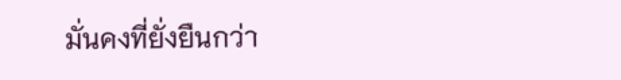มั่นคงที่ยั่งยืนกว่า